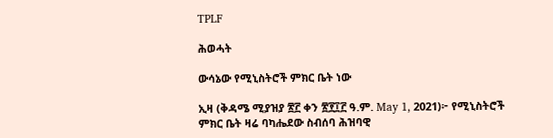TPLF

ሕወሓት

ውሳኔው የሚኒስትሮች ምክር ቤት ነው

ኢዛ (ቅዳሜ ሚያዝያ ፳፫ ቀን ፳፻፲፫ ዓ.ም. May 1, 2021)፦ የሚኒስትሮች ምክር ቤት ዛሬ ባካሔደው ስብሰባ ሕዝባዊ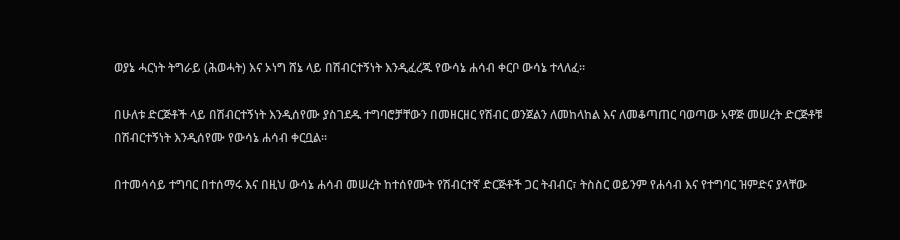ወያኔ ሓርነት ትግራይ (ሕወሓት) እና ኦነግ ሸኔ ላይ በሽብርተኝነት እንዲፈረጁ የውሳኔ ሐሳብ ቀርቦ ውሳኔ ተላለፈ።

በሁለቱ ድርጅቶች ላይ በሽብርተኝነት እንዲሰየሙ ያስገደዱ ተግባሮቻቸውን በመዘርዘር የሽብር ወንጀልን ለመከላከል እና ለመቆጣጠር ባወጣው አዋጅ መሠረት ድርጅቶቹ በሽብርተኝነት እንዲሰየሙ የውሳኔ ሐሳብ ቀርቧል።

በተመሳሳይ ተግባር በተሰማሩ እና በዚህ ውሳኔ ሐሳብ መሠረት ከተሰየሙት የሽብርተኛ ድርጅቶች ጋር ትብብር፣ ትስስር ወይንም የሐሳብ እና የተግባር ዝምድና ያላቸው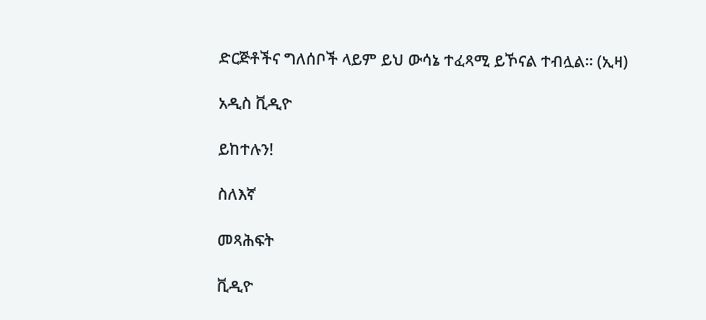ድርጅቶችና ግለሰቦች ላይም ይህ ውሳኔ ተፈጻሚ ይኾናል ተብሏል። (ኢዛ)

አዲስ ቪዲዮ

ይከተሉን!

ስለእኛ

መጻሕፍት

ቪዲዮ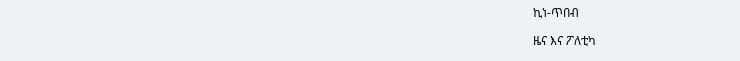ኪነ-ጥበብ

ዜና እና ፖለቲካ